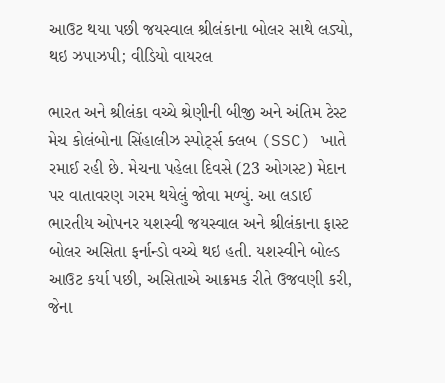આઉટ થયા પછી જયસ્વાલ શ્રીલંકાના બોલર સાથે લડ્યો, થઇ ઝપાઝપી; વીડિયો વાયરલ

ભારત અને શ્રીલંકા વચ્ચે શ્રેણીની બીજી અને અંતિમ ટેસ્ટ મેચ કોલંબોના સિંહાલીઝ સ્પોર્ટ્સ ક્લબ (SSC) ખાતે રમાઈ રહી છે. મેચના પહેલા દિવસે (23 ઓગસ્ટ) મેદાન પર વાતાવરણ ગરમ થયેલું જોવા મળ્યું. આ લડાઈ ભારતીય ઓપનર યશસ્વી જયસ્વાલ અને શ્રીલંકાના ફાસ્ટ બોલર અસિતા ફર્નાન્ડો વચ્ચે થઇ હતી. યશસ્વીને બોલ્ડ આઉટ કર્યા પછી, અસિતાએ આક્રમક રીતે ઉજવણી કરી, જેના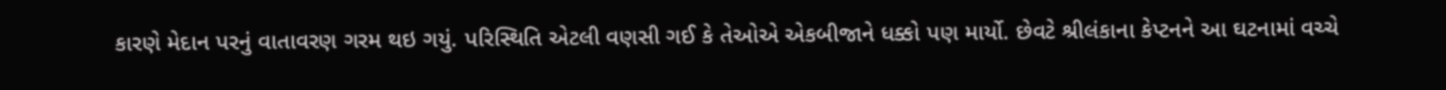કારણે મેદાન પરનું વાતાવરણ ગરમ થઇ ગયું. પરિસ્થિતિ એટલી વણસી ગઈ કે તેઓએ એકબીજાને ધક્કો પણ માર્યો. છેવટે શ્રીલંકાના કેપ્ટનને આ ઘટનામાં વચ્ચે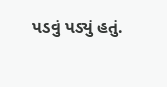પડવું પડ્યું હતું.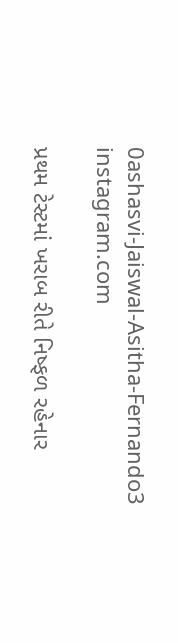0ashasvi-Jaiswal-Asitha-Fernando3
instagram.com

પ્રથમ ટેસ્ટમાં ખરાબ રીતે નિષ્ફળ રહેનાર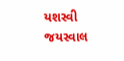યશસ્વી જયસ્વાલ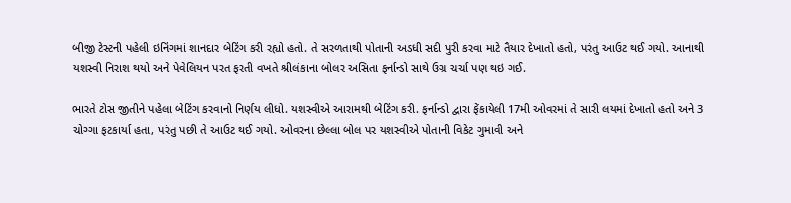બીજી ટેસ્ટની પહેલી ઇનિંગમાં શાનદાર બેટિંગ કરી રહ્યો હતો. તે સરળતાથી પોતાની અડધી સદી પુરી કરવા માટે તૈયાર દેખાતો હતો, પરંતુ આઉટ થઈ ગયો. આનાથી યશસ્વી નિરાશ થયો અને પેવેલિયન પરત ફરતી વખતે શ્રીલંકાના બોલર અસિતા ફર્નાન્ડો સાથે ઉગ્ર ચર્ચા પણ થઇ ગઈ.

ભારતે ટોસ જીતીને પહેલા બેટિંગ કરવાનો નિર્ણય લીધો. યશસ્વીએ આરામથી બેટિંગ કરી. ફર્નાન્ડો દ્વારા ફેંકાયેલી 17મી ઓવરમાં તે સારી લયમાં દેખાતો હતો અને 3 ચોગ્ગા ફટકાર્યા હતા, પરંતુ પછી તે આઉટ થઈ ગયો. ઓવરના છેલ્લા બોલ પર યશસ્વીએ પોતાની વિકેટ ગુમાવી અને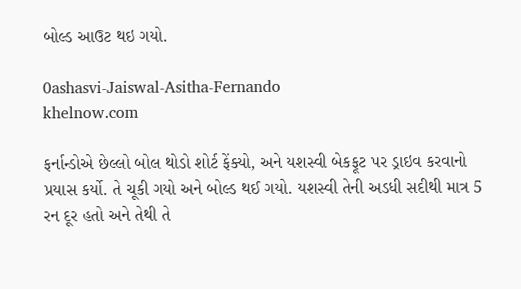બોલ્ડ આઉટ થઇ ગયો.

0ashasvi-Jaiswal-Asitha-Fernando
khelnow.com

ફર્નાન્ડોએ છેલ્લો બોલ થોડો શોર્ટ ફેંક્યો, અને યશસ્વી બેકફૂટ પર ડ્રાઇવ કરવાનો પ્રયાસ કર્યો. તે ચૂકી ગયો અને બોલ્ડ થઈ ગયો. યશસ્વી તેની અડધી સદીથી માત્ર 5 રન દૂર હતો અને તેથી તે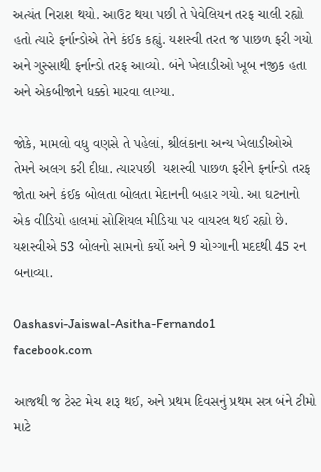અત્યંત નિરાશ થયો. આઉટ થયા પછી તે પેવેલિયન તરફ ચાલી રહ્યો હતો ત્યારે ફર્નાન્ડોએ તેને કંઈક કહ્યું. યશસ્વી તરત જ પાછળ ફરી ગયો અને ગુસ્સાથી ફર્નાન્ડો તરફ આવ્યો. બંને ખેલાડીઓ ખૂબ નજીક હતા અને એકબીજાને ધક્કો મારવા લાગ્યા.

જોકે, મામલો વધુ વણસે તે પહેલાં, શ્રીલંકાના અન્ય ખેલાડીઓએ તેમને અલગ કરી દીધા. ત્યારપછી  યશસ્વી પાછળ ફરીને ફર્નાન્ડો તરફ જોતા અને કંઈક બોલતા બોલતા મેદાનની બહાર ગયો. આ ઘટનાનો એક વીડિયો હાલમાં સોશિયલ મીડિયા પર વાયરલ થઈ રહ્યો છે. યશસ્વીએ 53 બોલનો સામનો કર્યો અને 9 ચોગ્ગાની મદદથી 45 રન બનાવ્યા.

0ashasvi-Jaiswal-Asitha-Fernando1
facebook.com

આજથી જ ટેસ્ટ મેચ શરૂ થઈ, અને પ્રથમ દિવસનું પ્રથમ સત્ર બંને ટીમો માટે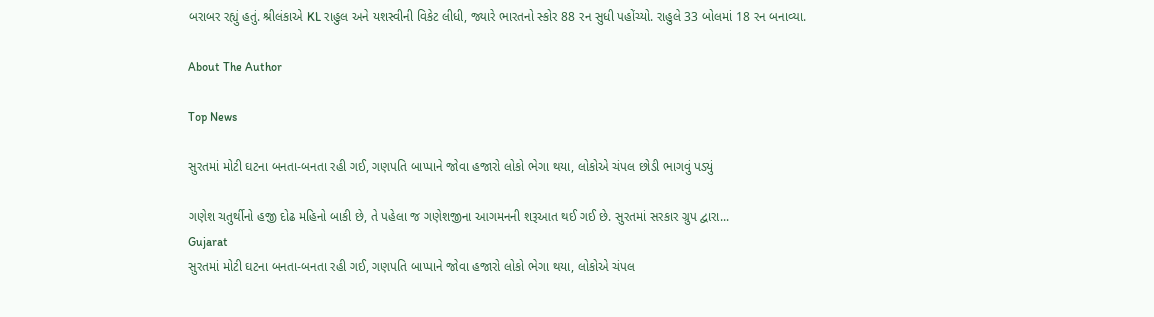બરાબર રહ્યું હતું. શ્રીલંકાએ KL રાહુલ અને યશસ્વીની વિકેટ લીધી, જ્યારે ભારતનો સ્કોર 88 રન સુધી પહોંચ્યો. રાહુલે 33 બોલમાં 18 રન બનાવ્યા.

About The Author

Top News

સુરતમાં મોટી ઘટના બનતા-બનતા રહી ગઈ, ગણપતિ બાપ્પાને જોવા હજારો લોકો ભેગા થયા, લોકોએ ચંપલ છોડી ભાગવું પડ્યું

ગણેશ ચતુર્થીનો હજી દોઢ મહિનો બાકી છે, તે પહેલા જ ગણેશજીના આગમનની શરૂઆત થઈ ગઈ છે. સુરતમાં સરકાર ગ્રુપ દ્વારા...
Gujarat
સુરતમાં મોટી ઘટના બનતા-બનતા રહી ગઈ, ગણપતિ બાપ્પાને જોવા હજારો લોકો ભેગા થયા, લોકોએ ચંપલ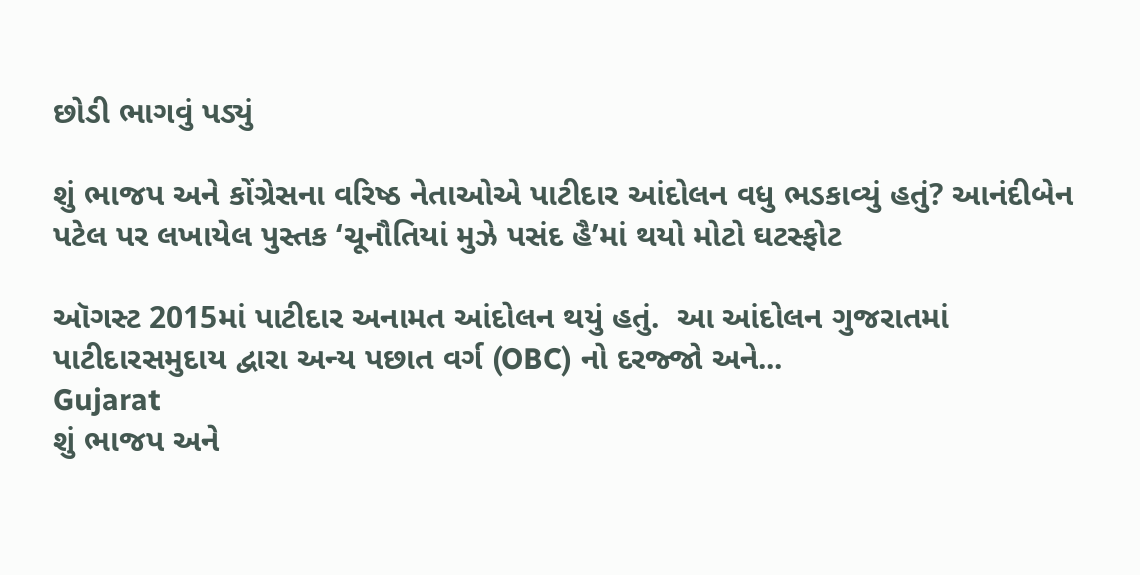છોડી ભાગવું પડ્યું

શું ભાજપ અને કોંગ્રેસના વરિષ્ઠ નેતાઓએ પાટીદાર આંદોલન વધુ ભડકાવ્યું હતું? આનંદીબેન પટેલ પર લખાયેલ પુસ્તક ‘ચૂનૌતિયાં મુઝે પસંદ હૈ’માં થયો મોટો ઘટસ્ફોટ

ઑગસ્ટ 2015માં પાટીદાર અનામત આંદોલન થયું હતું.  આ આંદોલન ગુજરાતમાં પાટીદારસમુદાય દ્વારા અન્ય પછાત વર્ગ (OBC) નો દરજ્જો અને...
Gujarat
શું ભાજપ અને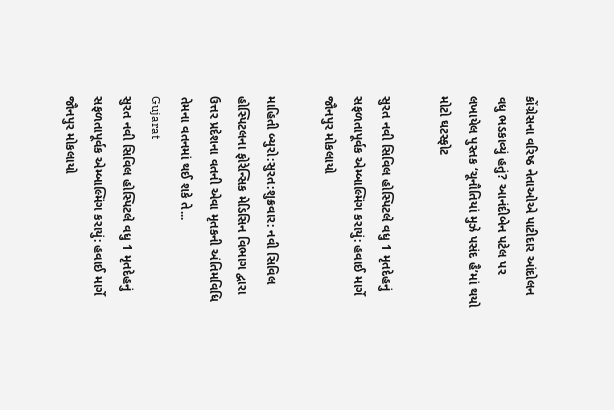કોંગ્રેસના વરિષ્ઠ નેતાઓએ પાટીદાર આંદોલન વધુ ભડકાવ્યું હતું? આનંદીબેન પટેલ પર લખાયેલ પુસ્તક ‘ચૂનૌતિયાં મુઝે પસંદ હૈ’માં થયો મોટો ઘટસ્ફોટ

સુરત નવી સિવિલ હોસ્પિટલે વધુ 1 મૃતદેહનું સફળતાપૂર્વક એમ્બાલ્મિંગ કરાયું: હવાઈ માર્ગે જૌનપુર મોકલાયો

માહિતી બ્યુરો:સુરત:શુક્રવાર: નવી સિવિલ હોસ્પિટલના ફોરેન્સિક મેડિસિન વિભાગ દ્વારા ઉત્તર પ્રદેશના વતની એવા મૃતકની અંતિમવિધિ તેમના વતનમાં થઈ શકે તે...
Gujarat
સુરત નવી સિવિલ હોસ્પિટલે વધુ 1 મૃતદેહનું સફળતાપૂર્વક એમ્બાલ્મિંગ કરાયું: હવાઈ માર્ગે જૌનપુર મોકલાયો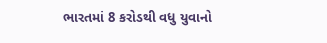ભારતમાં 8 કરોડથી વધુ યુવાનો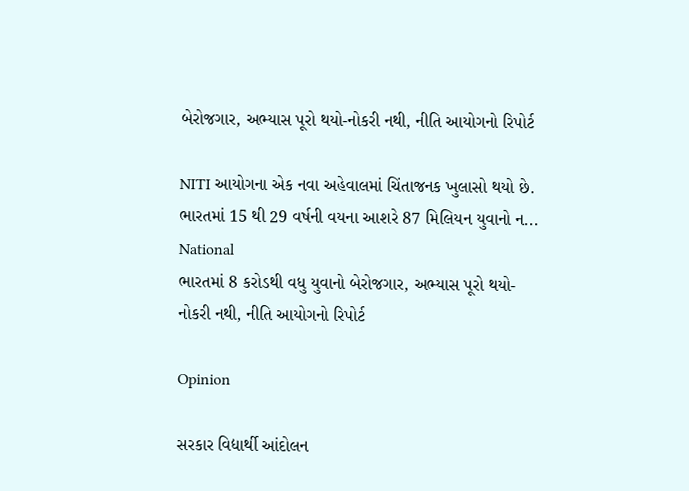બેરોજગાર, અભ્યાસ પૂરો થયો-નોકરી નથી, નીતિ આયોગનો રિપોર્ટ

NITI આયોગના એક નવા અહેવાલમાં ચિંતાજનક ખુલાસો થયો છે. ભારતમાં 15 થી 29 વર્ષની વયના આશરે 87 મિલિયન યુવાનો ન...
National
ભારતમાં 8 કરોડથી વધુ યુવાનો બેરોજગાર, અભ્યાસ પૂરો થયો-નોકરી નથી, નીતિ આયોગનો રિપોર્ટ

Opinion

સરકાર વિદ્યાર્થી આંદોલન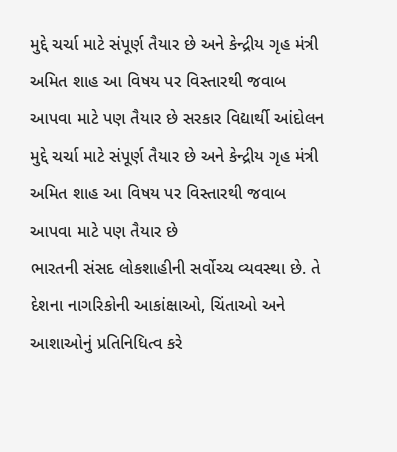મુદ્દે ચર્ચા માટે સંપૂર્ણ તૈયાર છે અને કેન્દ્રીય ગૃહ મંત્રી અમિત શાહ આ વિષય પર વિસ્તારથી જવાબ આપવા માટે પણ તૈયાર છે સરકાર વિદ્યાર્થી આંદોલન મુદ્દે ચર્ચા માટે સંપૂર્ણ તૈયાર છે અને કેન્દ્રીય ગૃહ મંત્રી અમિત શાહ આ વિષય પર વિસ્તારથી જવાબ આપવા માટે પણ તૈયાર છે
ભારતની સંસદ લોકશાહીની સર્વોચ્ચ વ્યવસ્થા છે. તે દેશના નાગરિકોની આકાંક્ષાઓ, ચિંતાઓ અને આશાઓનું પ્રતિનિધિત્વ કરે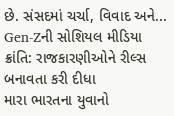છે. સંસદમાં ચર્ચા, વિવાદ અને...
Gen-Zની સોશિયલ મીડિયા ક્રાંતિ: રાજકારણીઓને રીલ્સ બનાવતા કરી દીધા
મારા ભારતના યુવાનો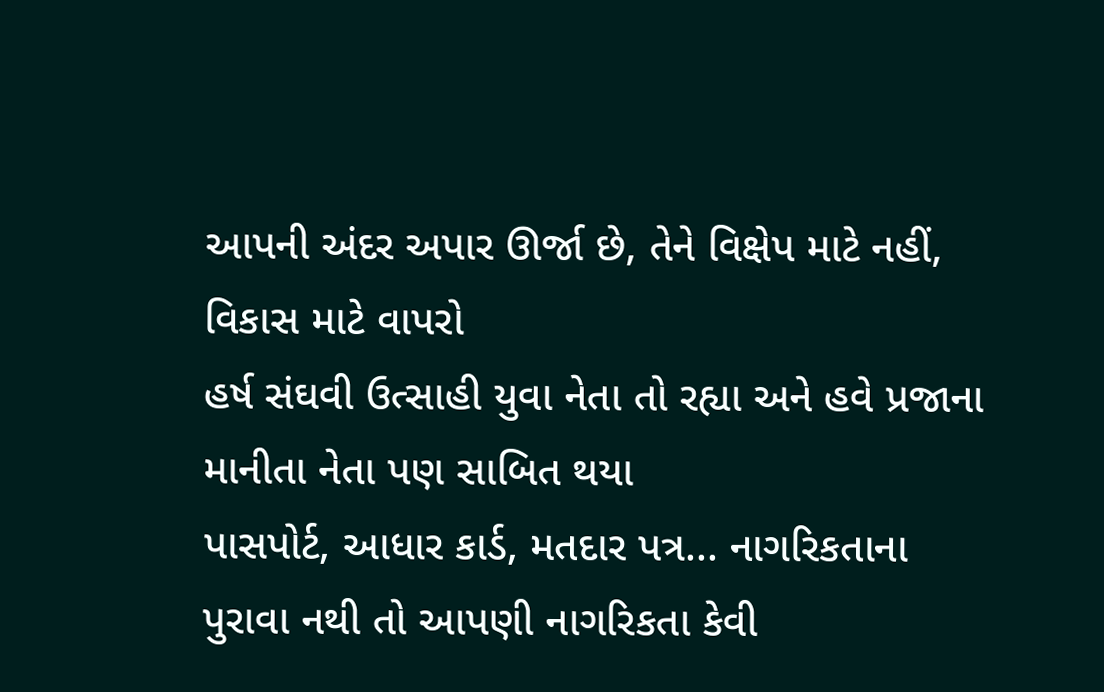આપની અંદર અપાર ઊર્જા છે, તેને વિક્ષેપ માટે નહીં, વિકાસ માટે વાપરો
હર્ષ સંઘવી ઉત્સાહી યુવા નેતા તો રહ્યા અને હવે પ્રજાના માનીતા નેતા પણ સાબિત થયા
પાસપોર્ટ, આધાર કાર્ડ, મતદાર પત્ર... નાગરિકતાના પુરાવા નથી તો આપણી નાગરિકતા કેવી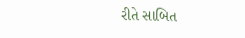રીતે સાબિત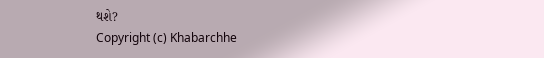થશે?
Copyright (c) Khabarchhe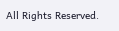All Rights Reserved.